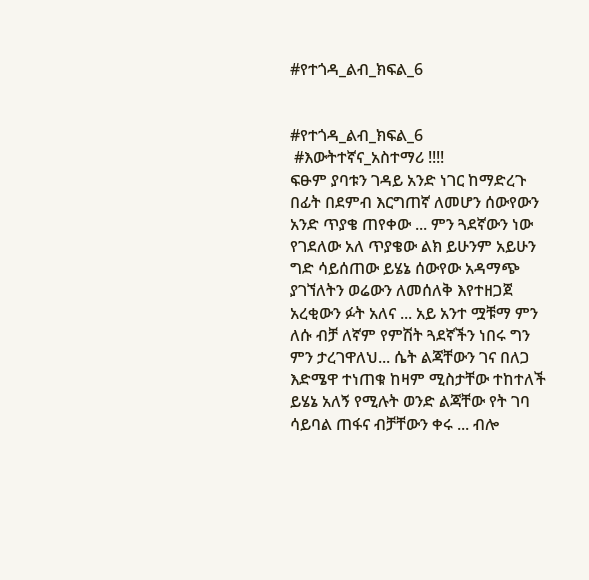#የተጎዳ_ልብ_ክፍል_6


#የተጎዳ_ልብ_ክፍል_6
 #እውትተኛና_አስተማሪ !!!!
ፍፁም ያባቱን ገዳይ አንድ ነገር ከማድረጉ በፊት በደምብ እርግጠኛ ለመሆን ሰውየውን አንድ ጥያቄ ጠየቀው ... ምን ጓደኛውን ነው የገደለው አለ ጥያቄው ልክ ይሁንም አይሁን ግድ ሳይሰጠው ይሄኔ ሰውየው አዳማጭ ያገኘለትን ወሬውን ለመሰለቅ እየተዘጋጀ አረቂውን ፉት አለና ... አይ አንተ ሟቹማ ምን ለሱ ብቻ ለኛም የምሽት ጓደኛችን ነበሩ ግን ምን ታረገዋለህ... ሴት ልጃቸውን ገና በለጋ እድሜዋ ተነጠቁ ከዛም ሚስታቸው ተከተለች ይሄኔ አለኝ የሚሉት ወንድ ልጃቸው የት ገባ ሳይባል ጠፋና ብቻቸውን ቀሩ ... ብሎ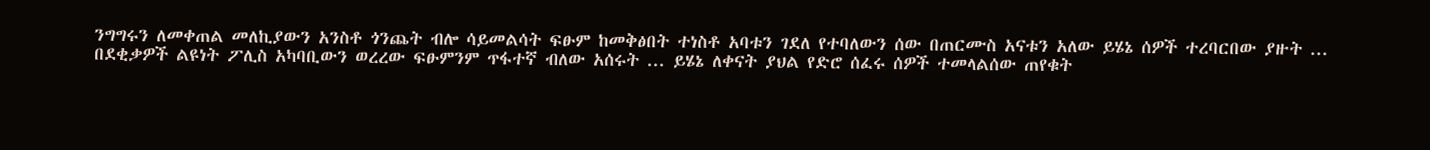ንግግሩን ለመቀጠል መለኪያውን አንስቶ ጎንጨት ብሎ ሳይመልሳት ፍፁም ከመቅፅበት ተነስቶ አባቱን ገደለ የተባለውን ሰው በጠርሙስ አናቱን አለው ይሄኔ ሰዎች ተረባርበው ያዙት ...
በደቂቃዎች ልዩነት ፖሊስ አካባቢውን ወረረው ፍፁምንም ጥፋተኛ ብለው አሰሩት ... ይሄኔ ለቀናት ያህል የድሮ ሰፈሩ ሰዎች ተመላልሰው ጠየቁት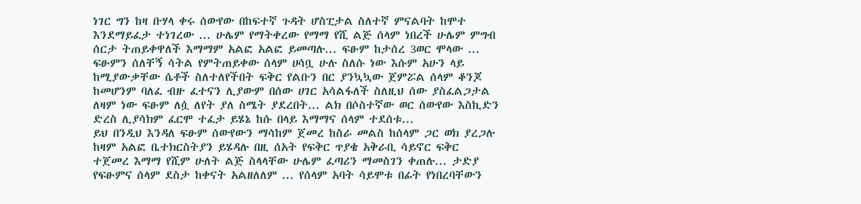ነገር ግን ከዛ ቡሃላ ቀሩ ሰውየው በከፍተኛ ጉዳት ሆስፒታል ስለተኛ ምናልባት ከሞተ እንደማይፈታ ተነገረው ... ሁሌም የማትቀረው የማማ የሺ ልጅ ሰላም ነበረች ሁሌም ምግብ ሰርታ ትጠይቀዋለች እማማም አልፎ አልፎ ይመጣሉ... ፍፁም ከታሰረ 3ወር ሞላው ...
ፍፁምን ሰለቸኝ ሳትል የምትጠይቀው ሰላም ሀሳቧ ሁሉ ስለሱ ነው እሱም አሁን ላይ ከሚያውቃቸው ሴቶች ስለተለየችበት ፍቅር የልቡን በር ያንኳኳው ጀምሯል ሰላም ቆንጆ ከመሆንም ባለፈ ብዙ ፈተናን ሊያውም በሰው ሀገር አሳልፋለች ስለዚህ ሰው ያስፈልጋታል ለዛም ነው ፍፁም ለሷ ለየት ያለ ስሜት ያደረበት... ልክ በሶስተኛው ወር ሰውየው እስኪድን ድረስ ሊያሳክም ፈርሞ ተፈታ ይሄኔ ከሱ በላይ እማማና ሰላም ተደሰቱ...
ይህ በንዲህ እንዳለ ፍፁም ሰውየውን ማሳከም ጀመረ ከስራ መልስ ከሰላም ጋር ወክ ያረጋሉ ከዛም አልፎ ቤተክርስትያን ይሄዳሉ በዚ ሰአት የፍቅር ጥያቄ አቅራቢ ሳይኖር ፍቅር ተጀመረ እማማ የሺም ሁለት ልጅ ስላላቸው ሁሌም ፈጣሪን ማመስገን ቀጠሉ... ታድያ የፍፁምና ሰላም ደስታ ከቀናት አልዘለለም ... የሰላም አባት ሳይሞቱ በፊት የነበረባቸውን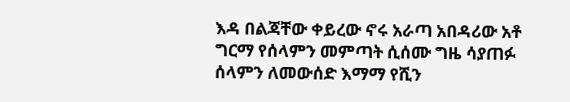እዳ በልጃቸው ቀይረው ኖሩ አራጣ አበዳሪው አቶ ግርማ የሰላምን መምጣት ሲሰሙ ግዜ ሳያጠፉ ሰላምን ለመውሰድ እማማ የሺን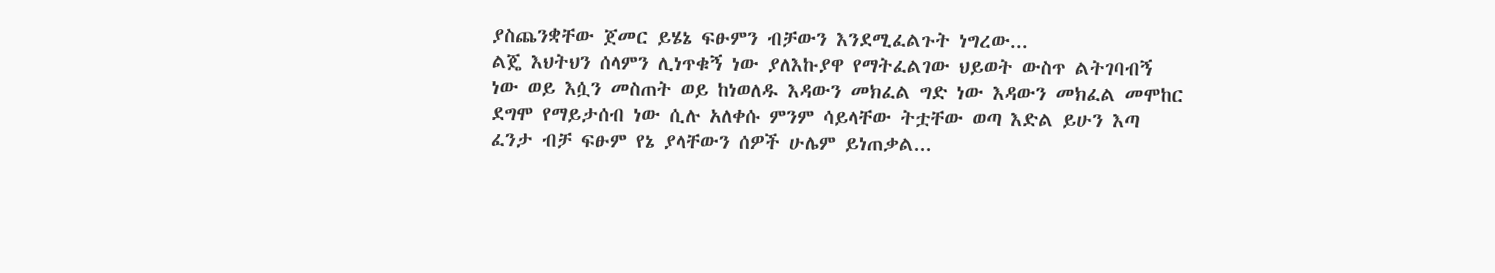ያስጨንቋቸው ጀመር ይሄኔ ፍፁምን ብቻውን እንደሚፈልጉት ነግረው...
ልጄ እህትህን ሰላምን ሊነጥቁኝ ነው ያለእኩያዋ የማትፈልገው ህይወት ውስጥ ልትገባብኝ ነው ወይ እሷን መስጠት ወይ ከነወለዱ እዳውን መክፈል ግድ ነው እዳውን መክፈል መሞከር ደግሞ የማይታሰብ ነው ሲሉ አለቀሱ ምንም ሳይላቸው ትቷቸው ወጣ እድል ይሁን እጣ ፈንታ ብቻ ፍፁም የኔ ያላቸውን ሰዎች ሁሌም ይነጠቃል...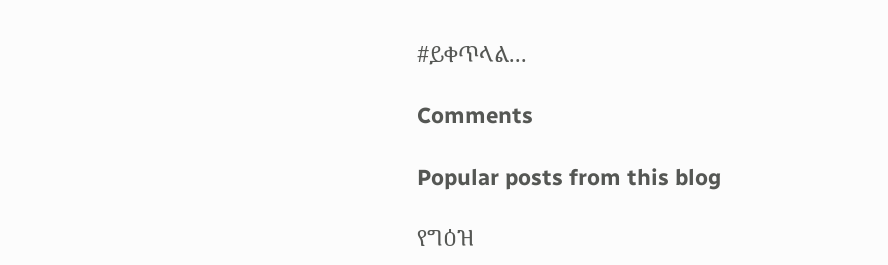#ይቀጥላል...

Comments

Popular posts from this blog

የግዕዝ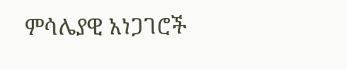ምሳሌያዊ አነጋገሮች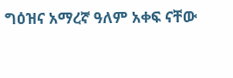ግዕዝና አማረኛ ዓለም አቀፍ ናቸው